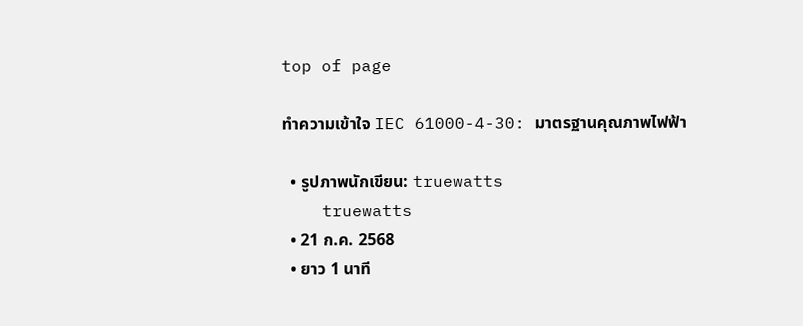top of page

ทำความเข้าใจ IEC 61000-4-30: มาตรฐานคุณภาพไฟฟ้า

  • รูปภาพนักเขียน: truewatts
    truewatts
  • 21 ก.ค. 2568
  • ยาว 1 นาที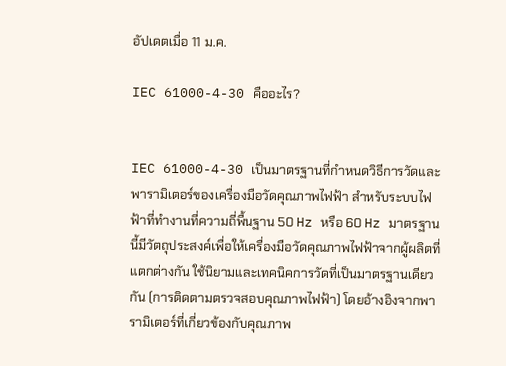อัปเดตเมื่อ 11 ม.ค.

IEC 61000-4-30 คืออะไร?


IEC 61000-4-30 เป็นมาตรฐานที่กำหนดวิธีการวัดและพารามิเตอร์ของเครื่องมือวัดคุณภาพไฟฟ้า สำหรับระบบไฟฟ้าที่ทำงานที่ความถี่พื้นฐาน 50 Hz หรือ 60 Hz มาตรฐานนี้มีวัตถุประสงค์เพื่อให้เครื่องมือวัดคุณภาพไฟฟ้าจากผู้ผลิตที่แตกต่างกัน ใช้นิยามและเทคนิคการวัดที่เป็นมาตรฐานเดียวกัน (การติดตามตรวจสอบคุณภาพไฟฟ้า) โดยอ้างอิงจากพารามิเตอร์ที่เกี่ยวข้องกับคุณภาพ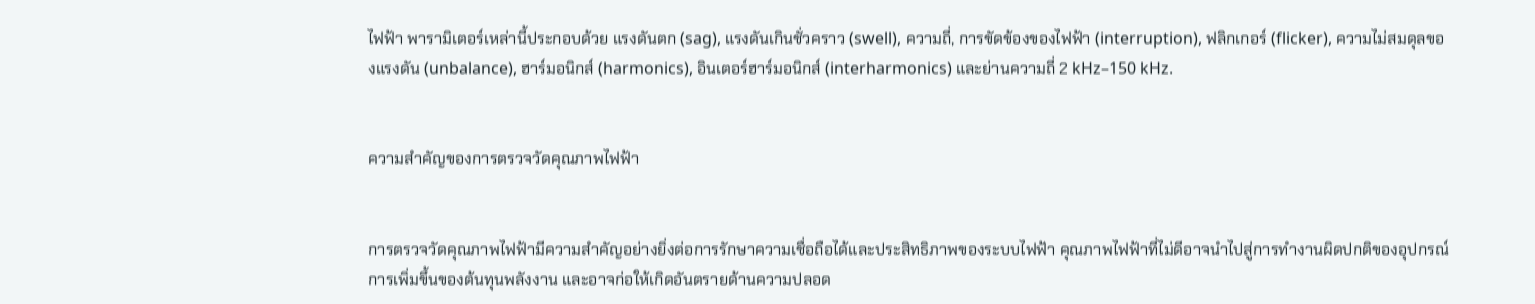ไฟฟ้า พารามิเตอร์เหล่านี้ประกอบด้วย แรงดันตก (sag), แรงดันเกินชั่วคราว (swell), ความถี่, การขัดข้องของไฟฟ้า (interruption), ฟลิกเกอร์ (flicker), ความไม่สมดุลของแรงดัน (unbalance), ฮาร์มอนิกส์ (harmonics), อินเตอร์ฮาร์มอนิกส์ (interharmonics) และย่านความถี่ 2 kHz–150 kHz.


ความสำคัญของการตรวจวัดคุณภาพไฟฟ้า


การตรวจวัดคุณภาพไฟฟ้ามีความสำคัญอย่างยิ่งต่อการรักษาความเชื่อถือได้และประสิทธิภาพของระบบไฟฟ้า คุณภาพไฟฟ้าที่ไม่ดีอาจนำไปสู่การทำงานผิดปกติของอุปกรณ์ การเพิ่มขึ้นของต้นทุนพลังงาน และอาจก่อให้เกิดอันตรายด้านความปลอด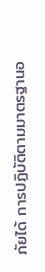ภัยได้ การปฏิบัติตามมาตรฐานอ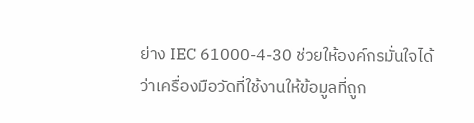ย่าง IEC 61000-4-30 ช่วยให้องค์กรมั่นใจได้ว่าเครื่องมือวัดที่ใช้งานให้ข้อมูลที่ถูก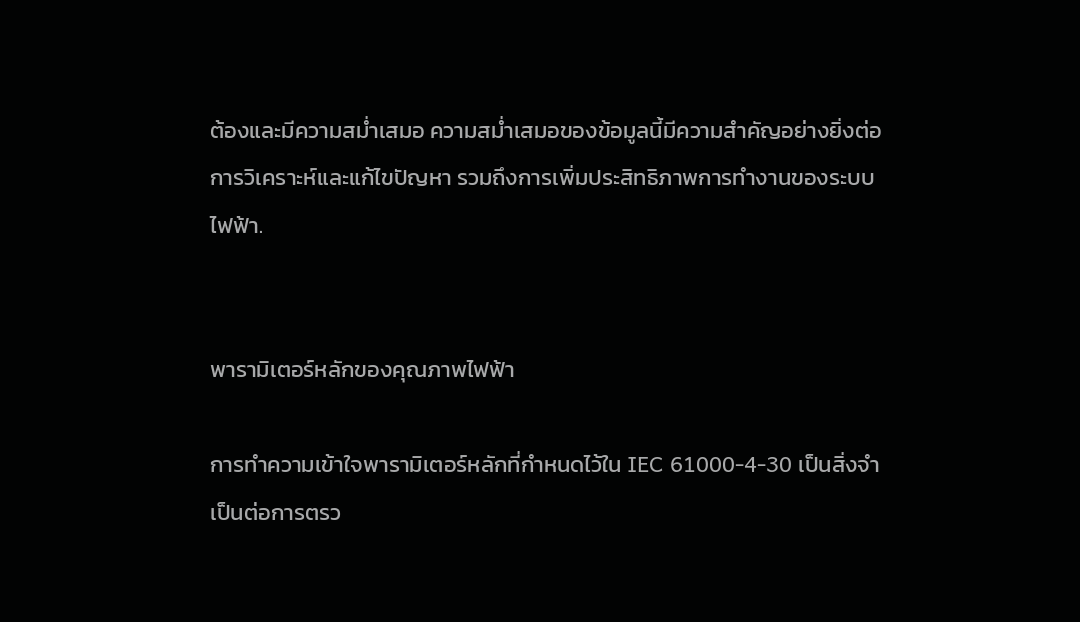ต้องและมีความสม่ำเสมอ ความสม่ำเสมอของข้อมูลนี้มีความสำคัญอย่างยิ่งต่อการวิเคราะห์และแก้ไขปัญหา รวมถึงการเพิ่มประสิทธิภาพการทำงานของระบบไฟฟ้า.


พารามิเตอร์หลักของคุณภาพไฟฟ้า

การทำความเข้าใจพารามิเตอร์หลักที่กำหนดไว้ใน IEC 61000-4-30 เป็นสิ่งจำเป็นต่อการตรว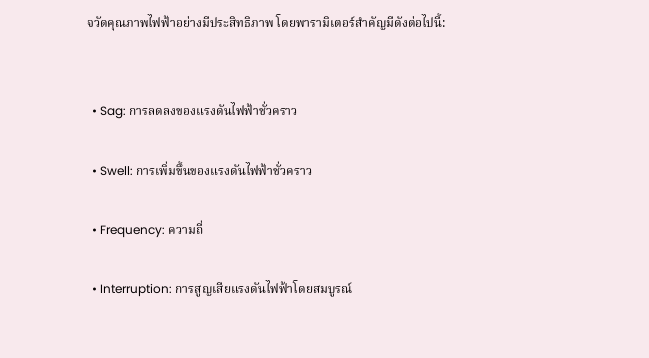จวัดคุณภาพไฟฟ้าอย่างมีประสิทธิภาพ โดยพารามิเตอร์สำคัญมีดังต่อไปนี้:


  • Sag: การลดลงของแรงดันไฟฟ้าชั่วคราว

  • Swell: การเพิ่มขึ้นของแรงดันไฟฟ้าชั่วคราว

  • Frequency: ความถี่

  • Interruption: การสูญเสียแรงดันไฟฟ้าโดยสมบูรณ์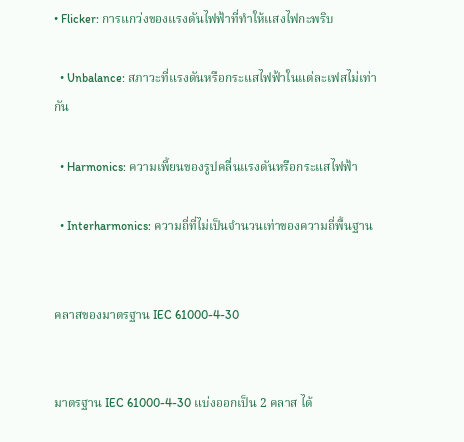• Flicker: การแกว่งของแรงดันไฟฟ้าที่ทำให้แสงไฟกะพริบ

  • Unbalance: สภาวะที่แรงดันหรือกระแสไฟฟ้าในแต่ละเฟสไม่เท่ากัน

  • Harmonics: ความเพี้ยนของรูปคลื่นแรงดันหรือกระแสไฟฟ้า

  • Interharmonics: ความถี่ที่ไม่เป็นจำนวนเท่าของความถี่พื้นฐาน


คลาสของมาตรฐาน IEC 61000-4-30


มาตรฐาน IEC 61000-4-30 แบ่งออกเป็น 2 คลาส ได้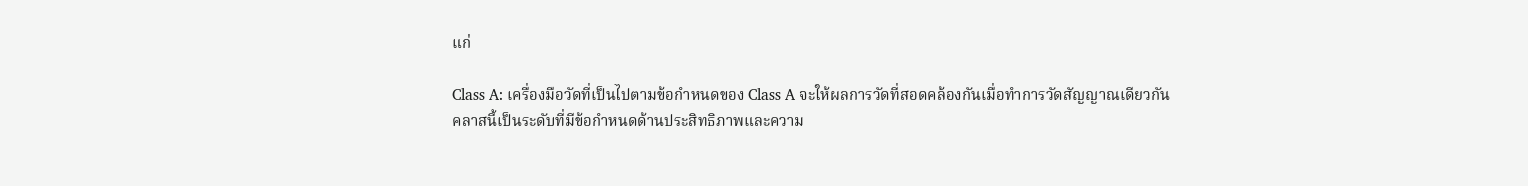แก่

Class A: เครื่องมือวัดที่เป็นไปตามข้อกำหนดของ Class A จะให้ผลการวัดที่สอดคล้องกันเมื่อทำการวัดสัญญาณเดียวกัน คลาสนี้เป็นระดับที่มีข้อกำหนดด้านประสิทธิภาพและความ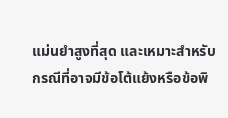แม่นยำสูงที่สุด และเหมาะสำหรับกรณีที่อาจมีข้อโต้แย้งหรือข้อพิ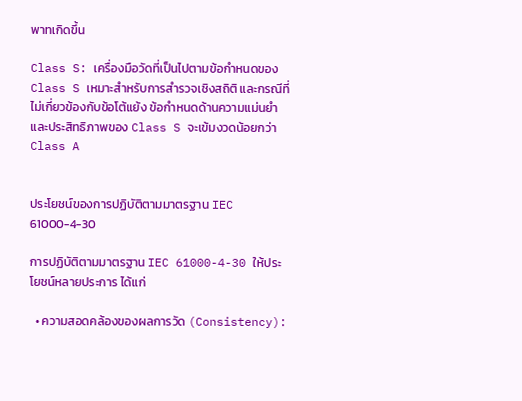พาทเกิดขึ้น

Class S: เครื่องมือวัดที่เป็นไปตามข้อกำหนดของ Class S เหมาะสำหรับการสำรวจเชิงสถิติ และกรณีที่ไม่เกี่ยวข้องกับข้อโต้แย้ง ข้อกำหนดด้านความแม่นยำและประสิทธิภาพของ Class S จะเข้มงวดน้อยกว่า Class A


ประโยชน์ของการปฏิบัติตามมาตรฐาน IEC 61000-4-30

การปฏิบัติตามมาตรฐาน IEC 61000-4-30 ให้ประโยชน์หลายประการ ได้แก่

  • ความสอดคล้องของผลการวัด (Consistency):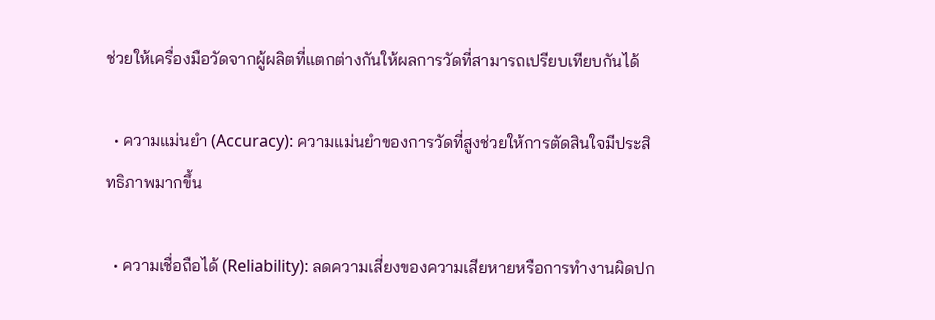ช่วยให้เครื่องมือวัดจากผู้ผลิตที่แตกต่างกันให้ผลการวัดที่สามารถเปรียบเทียบกันได้

  • ความแม่นยำ (Accuracy): ความแม่นยำของการวัดที่สูงช่วยให้การตัดสินใจมีประสิทธิภาพมากขึ้น

  • ความเชื่อถือได้ (Reliability): ลดความเสี่ยงของความเสียหายหรือการทำงานผิดปก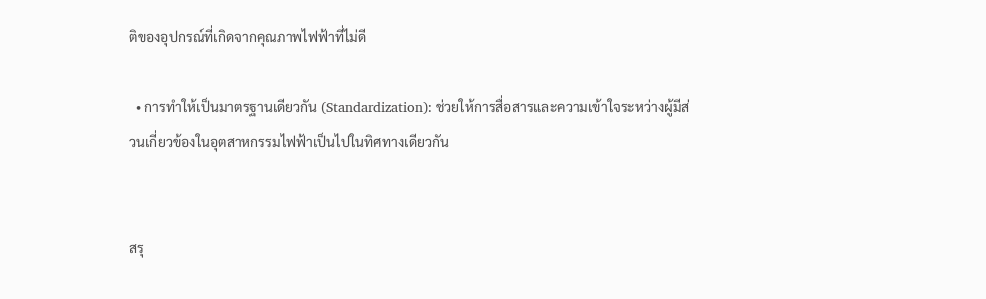ติของอุปกรณ์ที่เกิดจากคุณภาพไฟฟ้าที่ไม่ดี

  • การทำให้เป็นมาตรฐานเดียวกัน (Standardization): ช่วยให้การสื่อสารและความเข้าใจระหว่างผู้มีส่วนเกี่ยวข้องในอุตสาหกรรมไฟฟ้าเป็นไปในทิศทางเดียวกัน


สรุ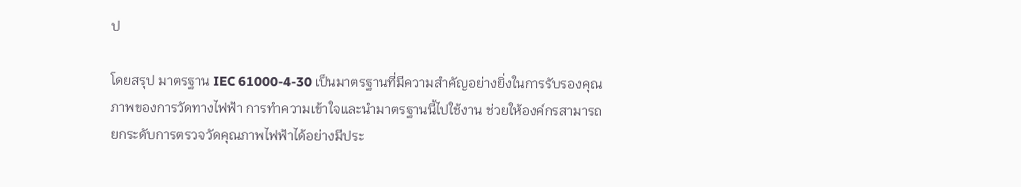ป

โดยสรุป มาตรฐาน IEC 61000-4-30 เป็นมาตรฐานที่มีความสำคัญอย่างยิ่งในการรับรองคุณภาพของการวัดทางไฟฟ้า การทำความเข้าใจและนำมาตรฐานนี้ไปใช้งาน ช่วยให้องค์กรสามารถยกระดับการตรวจวัดคุณภาพไฟฟ้าได้อย่างมีประ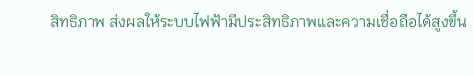สิทธิภาพ ส่งผลให้ระบบไฟฟ้ามีประสิทธิภาพและความเชื่อถือได้สูงขึ้น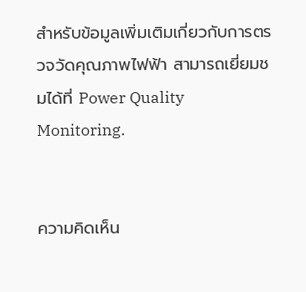สำหรับข้อมูลเพิ่มเติมเกี่ยวกับการตรวจวัดคุณภาพไฟฟ้า สามารถเยี่ยมชมได้ที่ Power Quality Monitoring.


ความคิดเห็น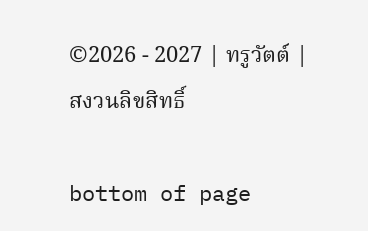©2026 - 2027 | ทรูวัตต์ | สงวนลิขสิทธิ์

bottom of page